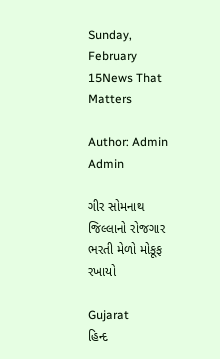Sunday, February 15News That Matters

Author: Admin Admin

ગીર સોમનાથ જિલ્લાનો રોજગાર ભરતી મેળો મોકૂફ રખાયો

Gujarat
હિન્દ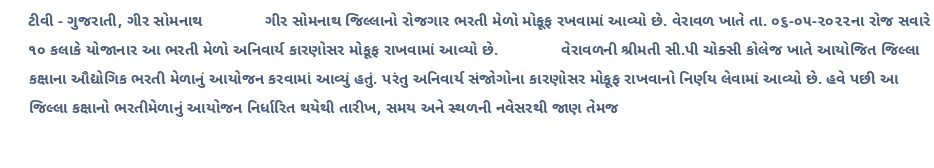ટીવી - ગુજરાતી, ગીર સોમનાથ              ગીર સોમનાથ જિલ્લાનો રોજગાર ભરતી મેળો મોકૂફ રખવામાં આવ્યો છે. વેરાવળ ખાતે તા. ૦૬-૦૫-૨૦૨૨ના રોજ સવારે ૧૦ કલાકે યોજાનાર આ ભરતી મેળો અનિવાર્ય કારણોસર મોકૂફ રાખવામાં આવ્યો છે.              વેરાવળની શ્રીમતી સી.પી ચોક્સી કોલેજ ખાતે આયોજિત જિલ્લા કક્ષાના ઔદ્યોગિક ભરતી મેળાનું આયોજન કરવામાં આવ્યું હતું. પરંતુ અનિવાર્ય સંજોગોના કારણોસર મોકૂફ રાખવાનો નિર્ણય લેવામાં આવ્યો છે. હવે પછી આ જિલ્લા કક્ષાનો ભરતીમેળાનું આયોજન નિર્ધારિત થયેથી તારીખ, સમય અને સ્થળની નવેસરથી જાણ તેમજ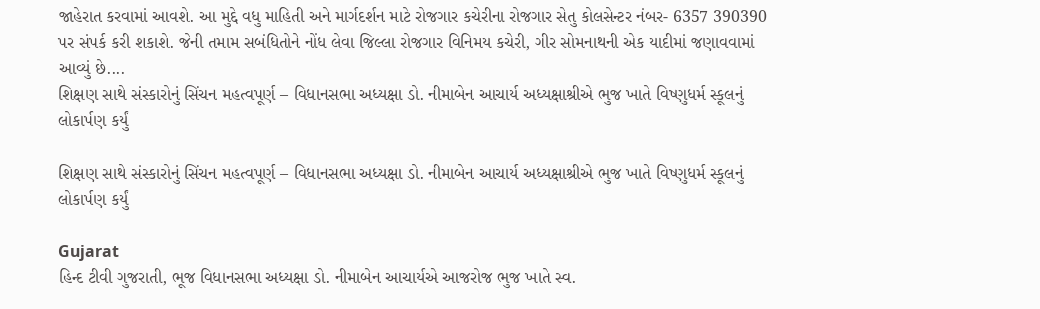જાહેરાત કરવામાં આવશે. આ મુદ્દે વધુ માહિતી અને માર્ગદર્શન માટે રોજગાર કચેરીના રોજગાર સેતુ કોલસેન્ટર નંબર- 6357 390390 પર સંપર્ક કરી શકાશે. જેની તમામ સબંધિતોને નોંધ લેવા જિલ્લા રોજગાર વિનિમય કચેરી, ગીર સોમનાથની એક યાદીમાં જણાવવામાં આવ્યું છે....
શિક્ષણ સાથે સંસ્કારોનું સિંચન મહત્વપૂર્ણ – વિધાનસભા અધ્યક્ષા ડો. નીમાબેન આચાર્ય અધ્યક્ષાશ્રીએ ભુજ ખાતે વિષ્ણુધર્મ સ્કૂલનું લોકાર્પણ કર્યું

શિક્ષણ સાથે સંસ્કારોનું સિંચન મહત્વપૂર્ણ – વિધાનસભા અધ્યક્ષા ડો. નીમાબેન આચાર્ય અધ્યક્ષાશ્રીએ ભુજ ખાતે વિષ્ણુધર્મ સ્કૂલનું લોકાર્પણ કર્યું

Gujarat
હિન્દ ટીવી ગુજરાતી, ભૂજ વિધાનસભા અધ્યક્ષા ડો. નીમાબેન આચાર્યએ આજરોજ ભુજ ખાતે સ્વ.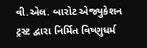વી.એલ. બારોટ એજ્યુકેશન ટ્રસ્ટ દ્વારા નિર્મિત વિષ્ણુધર્મ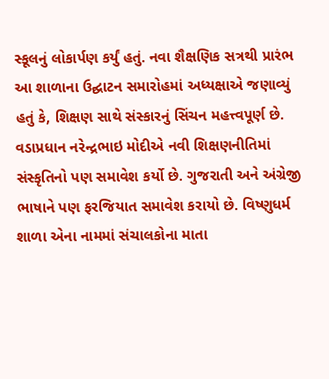સ્કૂલનું લોકાર્પણ કર્યું હતું. નવા શૈક્ષણિક સત્રથી પ્રારંભ આ શાળાના ઉદ્ઘાટન સમારોહમાં અધ્યક્ષાએ જણાવ્યું હતું કે, શિક્ષણ સાથે સંસ્કારનું સિંચન મહત્ત્વપૂર્ણ છે. વડાપ્રધાન નરેન્દ્રભાઇ મોદીએ નવી શિક્ષણનીતિમાં સંસ્કૃતિનો પણ સમાવેશ કર્યો છે. ગુજરાતી અને અંગ્રેજી ભાષાને પણ ફરજિયાત સમાવેશ કરાયો છે. વિષ્ણુધર્મ શાળા એના નામમાં સંચાલકોના માતા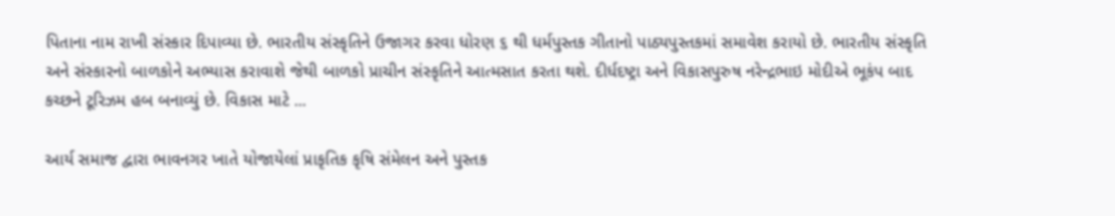પિતાના નામ રાખી સંસ્કાર દિપાવ્યા છે. ભારતીય સંસ્કૃતિને ઉજાગર કરવા ધોરણ ૬ થી ધર્મપુસ્તક ગીતાનો પાઠ્યપુસ્તકમાં સમાવેશ કરાયો છે. ભારતીય સંસ્કૃતિ અને સંસ્કારનો બાળકોને અભ્યાસ કરાવાશે જેથી બાળકો પ્રાચીન સંસ્કૃતિને આત્મસાત કરતા થશે. દીર્ધદષ્ટ્રા અને વિકાસપુરુષ નરેન્દ્રભાઇ મોદીએ ભૂકંપ બાદ કચ્છને ટૂરિઝમ હબ બનાવ્યું છે. વિકાસ માટે ...

આર્ય સમાજ દ્વારા ભાવનગર ખાતે યોજાયેલાં પ્રાકૃતિક કૃષિ સંમેલન અને પુસ્તક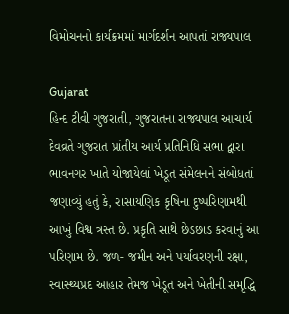વિમોચનનો કાર્યક્રમમાં માર્ગદર્શન આપતાં રાજ્યપાલ

Gujarat
હિન્દ ટીવી ગુજરાતી, ગુજરાતના રાજ્યપાલ આચાર્ય દેવવ્રતે ગુજરાત પ્રાંતીય આર્ય પ્રતિનિધિ સભા દ્વારા ભાવનગર ખાતે યોજાયેલાં ખેડૂત સંમેલનને સંબોધતાં જણાવ્યું હતું કે, રાસાયણિક કૃષિના દુષ્પરિણામથી આખું વિશ્વ ત્રસ્ત છે. પ્રકૃતિ સાથે છેડછાડ કરવાનું આ પરિણામ છે. જળ- જમીન અને પર્યાવરણની રક્ષા, સ્વાસ્થ્યપ્રદ આહાર તેમજ ખેડૂત અને ખેતીની સમૃદ્ધિ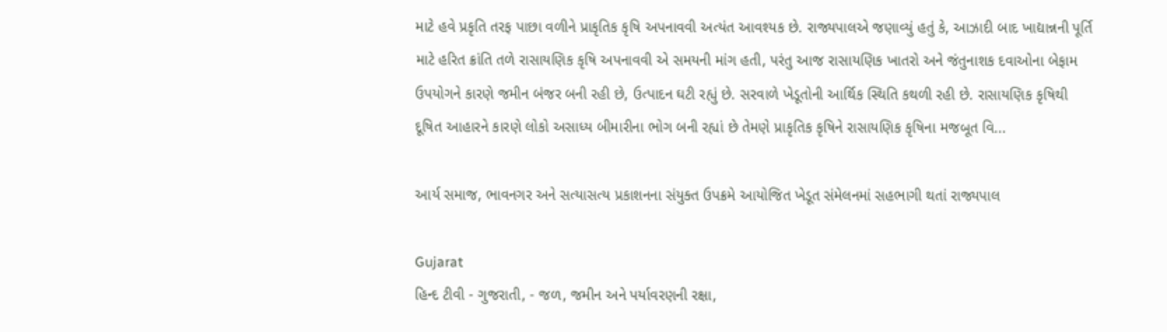માટે હવે પ્રકૃતિ તરફ પાછા વળીને પ્રાકૃતિક કૃષિ અપનાવવી અત્યંત આવશ્યક છે. રાજ્યપાલએ જણાવ્યું હતું કે, આઝાદી બાદ ખાદ્યાન્નની પૂર્તિ માટે હરિત ક્રાંતિ તળે રાસાયણિક કૃષિ અપનાવવી એ સમયની માંગ હતી, પરંતુ આજ રાસાયણિક ખાતરો અને જંતુનાશક દવાઓના બેફામ ઉપયોગને કારણે જમીન બંજર બની રહી છે, ઉત્પાદન ઘટી રહ્યું છે. સરવાળે ખેડૂતોની આર્થિક સ્થિતિ કથળી રહી છે. રાસાયણિક કૃષિથી દૂષિત આહારને કારણે લોકો અસાધ્ય બીમારીના ભોગ બની રહ્યાં છે તેમણે પ્રાકૃતિક કૃષિને રાસાયણિક કૃષિના મજબૂત વિ...

આર્ય સમાજ, ભાવનગર અને સત્યાસત્ય પ્રકાશનના સંયુક્ત ઉપક્રમે આયોજિત ખેડૂત સંમેલનમાં સહભાગી થતાં રાજ્યપાલ

Gujarat
હિન્દ ટીવી - ગુજરાતી, - જળ, જમીન અને પર્યાવરણની રક્ષા,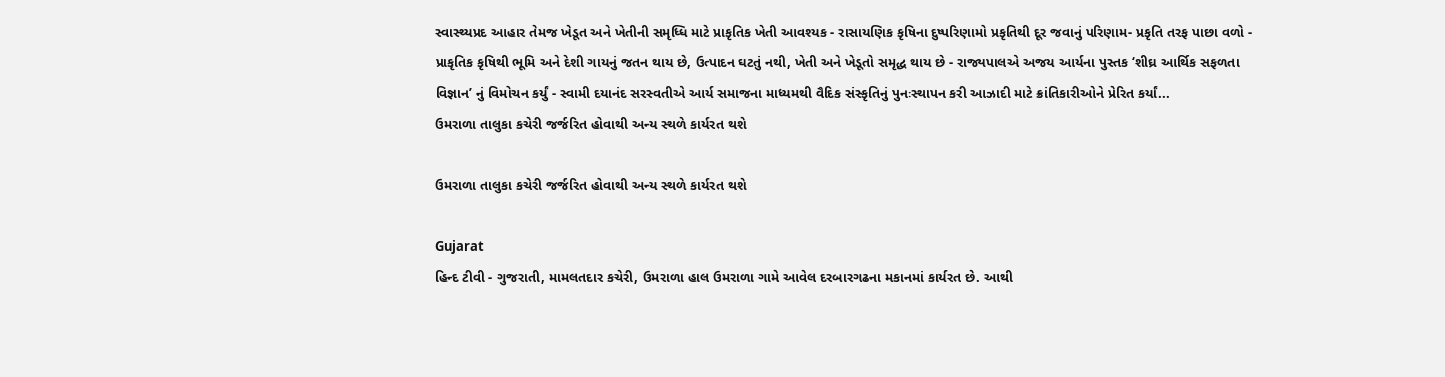સ્વાસ્થ્યપ્રદ આહાર તેમજ ખેડૂત અને ખેતીની સમૃધ્ધિ માટે પ્રાકૃતિક ખેતી આવશ્યક - રાસાયણિક કૃષિના દુષ્પરિણામો પ્રકૃતિથી દૂર જવાનું પરિણામ- પ્રકૃતિ તરફ પાછા વળો - પ્રાકૃતિક કૃષિથી ભૂમિ અને દેશી ગાયનું જતન થાય છે, ઉત્પાદન ઘટતું નથી, ખેતી અને ખેડૂતો સમૃદ્ધ થાય છે - રાજ્યપાલએ અજય આર્યના પુસ્તક ‘શીઘ્ર આર્થિક સફળતા વિજ્ઞાન’ નું વિમોચન કર્યું - સ્વામી દયાનંદ સરસ્વતીએ આર્ય સમાજના માધ્યમથી વૈદિક સંસ્કૃતિનું પુનઃસ્થાપન કરી આઝાદી માટે ક્રાંતિકારીઓને પ્રેરિત કર્યાં...
ઉમરાળા તાલુકા કચેરી જર્જરિત હોવાથી અન્ય સ્થળે કાર્યરત થશે

ઉમરાળા તાલુકા કચેરી જર્જરિત હોવાથી અન્ય સ્થળે કાર્યરત થશે

Gujarat
હિન્દ ટીવી - ગુજરાતી, મામલતદાર કચેરી, ઉમરાળા હાલ ઉમરાળા ગામે આવેલ દરબારગઢના મકાનમાં કાર્યરત છે. આથી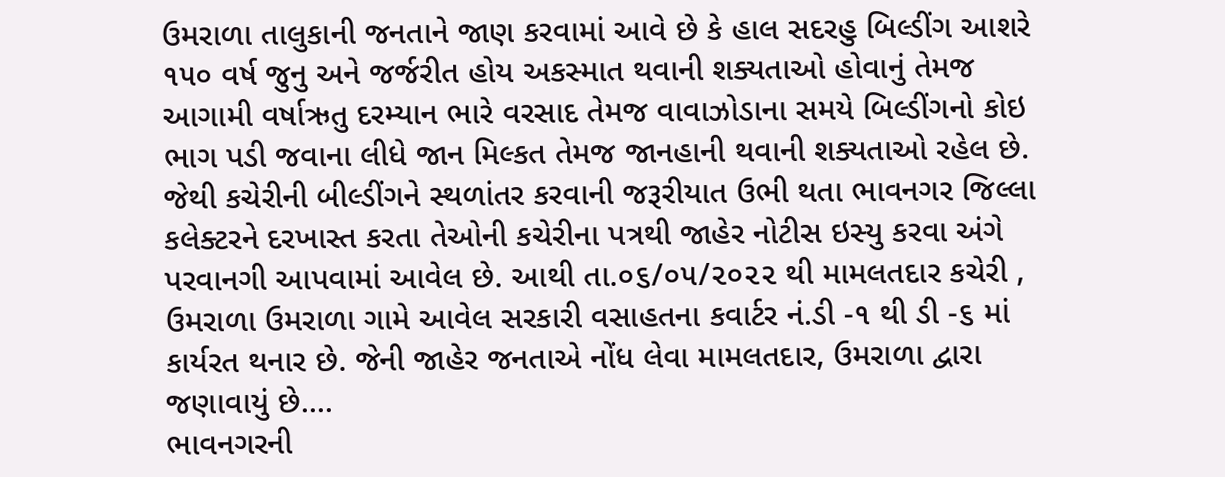ઉમરાળા તાલુકાની જનતાને જાણ કરવામાં આવે છે કે હાલ સદરહુ બિલ્ડીંગ આશરે ૧૫૦ વર્ષ જુનુ અને જર્જરીત હોય અકસ્માત થવાની શક્યતાઓ હોવાનું તેમજ આગામી વર્ષાઋતુ દરમ્યાન ભારે વરસાદ તેમજ વાવાઝોડાના સમયે બિલ્ડીંગનો કોઇ ભાગ પડી જવાના લીધે જાન મિલ્કત તેમજ જાનહાની થવાની શક્યતાઓ રહેલ છે. જેથી કચેરીની બીલ્ડીંગને સ્થળાંતર કરવાની જરૂરીયાત ઉભી થતા ભાવનગર જિલ્લા કલેક્ટરને દરખાસ્ત કરતા તેઓની કચેરીના પત્રથી જાહેર નોટીસ ઇસ્યુ કરવા અંગે પરવાનગી આપવામાં આવેલ છે. આથી તા.૦૬/૦૫/૨૦૨૨ થી મામલતદાર કચેરી , ઉમરાળા ઉમરાળા ગામે આવેલ સરકારી વસાહતના કવાર્ટર નં.ડી -૧ થી ડી -૬ માં કાર્યરત થનાર છે. જેની જાહેર જનતાએ નોંધ લેવા મામલતદાર, ઉમરાળા દ્વારા જણાવાયું છે....
ભાવનગરની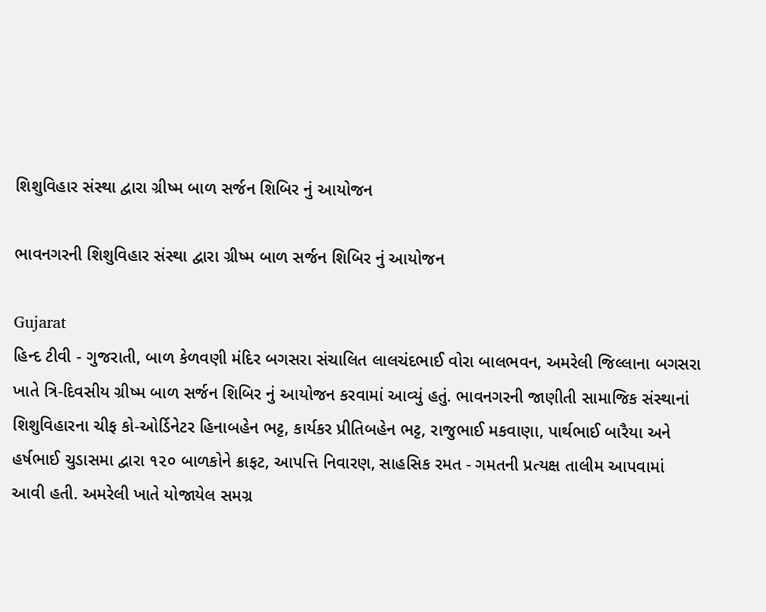શિશુવિહાર સંસ્થા દ્વારા ગ્રીષ્મ બાળ સર્જન શિબિર નું આયોજન

ભાવનગરની શિશુવિહાર સંસ્થા દ્વારા ગ્રીષ્મ બાળ સર્જન શિબિર નું આયોજન

Gujarat
હિન્દ ટીવી - ગુજરાતી, બાળ કેળવણી મંદિર બગસરા સંચાલિત લાલચંદભાઈ વોરા બાલભવન, અમરેલી જિલ્લાના બગસરા ખાતે ત્રિ-દિવસીય ગ્રીષ્મ બાળ સર્જન શિબિર નું આયોજન કરવામાં આવ્યું હતું. ભાવનગરની જાણીતી સામાજિક સંસ્થાનાં શિશુવિહારના ચીફ કો-ઓર્ડિનેટર હિનાબહેન ભટ્ટ, કાર્યકર પ્રીતિબહેન ભટ્ટ, રાજુભાઈ મકવાણા, પાર્થભાઈ બારૈયા અને હર્ષભાઈ ચુડાસમા દ્વારા ૧૨૦ બાળકોને ક્રાફટ, આપત્તિ નિવારણ, સાહસિક રમત - ગમતની પ્રત્યક્ષ તાલીમ આપવામાં આવી હતી. અમરેલી ખાતે યોજાયેલ સમગ્ર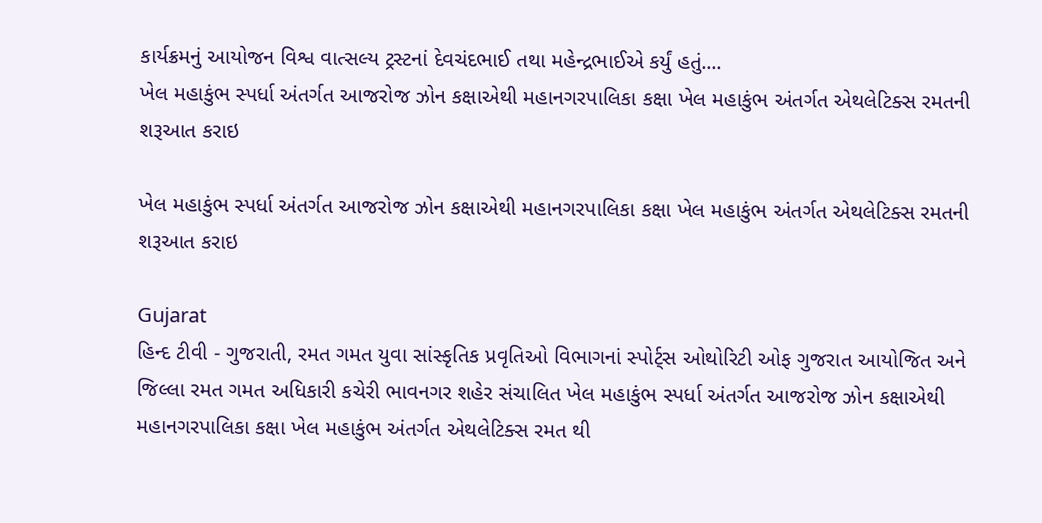કાર્યક્રમનું આયોજન વિશ્વ વાત્સલ્ય ટ્રસ્ટનાં દેવચંદભાઈ તથા મહેન્દ્રભાઈએ કર્યું હતું....
ખેલ મહાકુંભ સ્પર્ધા અંતર્ગત આજરોજ ઝોન કક્ષાએથી મહાનગરપાલિકા કક્ષા ખેલ મહાકુંભ અંતર્ગત એથલેટિક્સ રમતની શરૂઆત કરાઇ

ખેલ મહાકુંભ સ્પર્ધા અંતર્ગત આજરોજ ઝોન કક્ષાએથી મહાનગરપાલિકા કક્ષા ખેલ મહાકુંભ અંતર્ગત એથલેટિક્સ રમતની શરૂઆત કરાઇ

Gujarat
હિન્દ ટીવી - ગુજરાતી, રમત ગમત યુવા સાંસ્કૃતિક પ્રવૃતિઓ વિભાગનાં સ્પોર્ટ્સ ઓથોરિટી ઓફ ગુજરાત આયોજિત અને જિલ્લા રમત ગમત અધિકારી કચેરી ભાવનગર શહેર સંચાલિત ખેલ મહાકુંભ સ્પર્ધા અંતર્ગત આજરોજ ઝોન કક્ષાએથી મહાનગરપાલિકા કક્ષા ખેલ મહાકુંભ અંતર્ગત એથલેટિક્સ રમત થી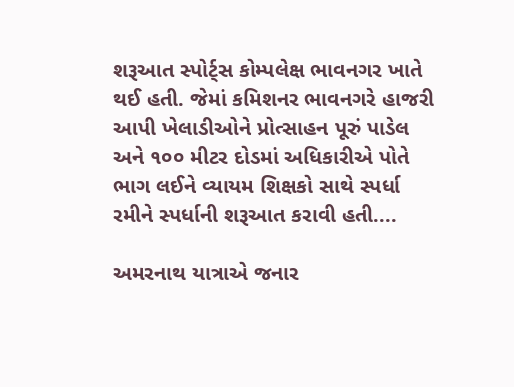શરૂઆત સ્પોર્ટ્સ કોમ્પલેક્ષ ભાવનગર ખાતે થઈ હતી. જેમાં કમિશનર ભાવનગરે હાજરી આપી ખેલાડીઓને પ્રોત્સાહન પૂરું પાડેલ અને ૧૦૦ મીટર દોડમાં અધિકારીએ પોતે ભાગ લઈને વ્યાયમ શિક્ષકો સાથે સ્પર્ધા રમીને સ્પર્ધાની શરૂઆત કરાવી હતી....

અમરનાથ યાત્રાએ જનાર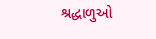શ્રદ્ધાળુઓ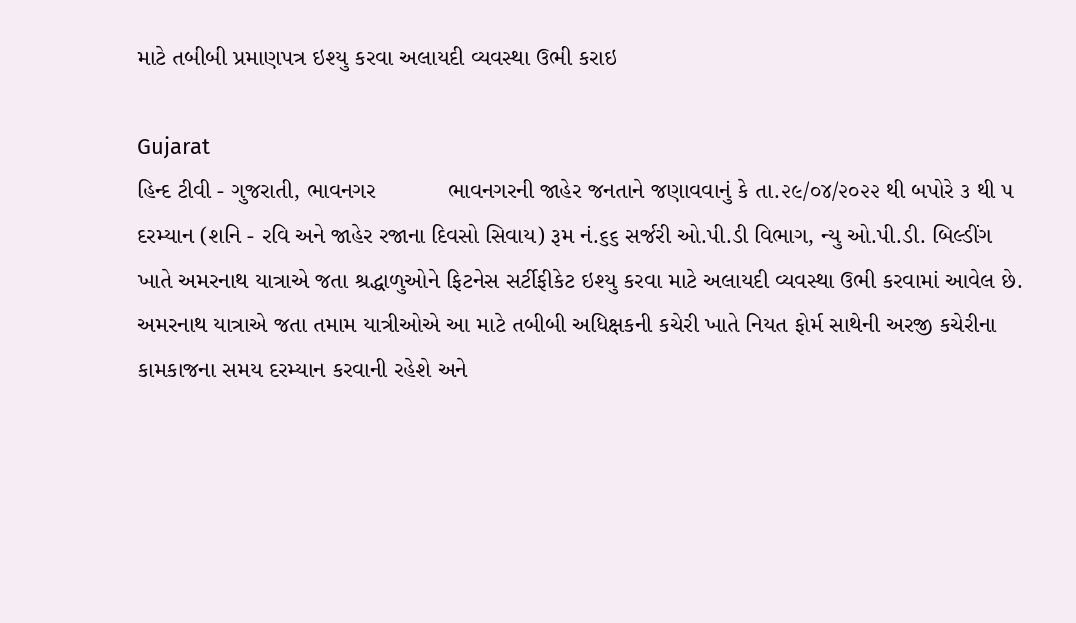માટે તબીબી પ્રમાણપત્ર ઇશ્યુ કરવા અલાયદી વ્યવસ્થા ઉભી કરાઇ

Gujarat
હિન્દ ટીવી - ગુજરાતી, ભાવનગર           ભાવનગરની જાહેર જનતાને જણાવવાનું કે તા.૨૯/૦૪/૨૦૨૨ થી બપોરે ૩ થી ૫ દરમ્યાન (શનિ - રવિ અને જાહેર રજાના દિવસો સિવાય) રૂમ નં.૬૬ સર્જરી ઓ.પી.ડી વિભાગ, ન્યુ ઓ.પી.ડી. બિલ્ડીંગ ખાતે અમરનાથ યાત્રાએ જતા શ્રદ્ધાળુઓને ફિટનેસ સર્ટીફીકેટ ઇશ્યુ કરવા માટે અલાયદી વ્યવસ્થા ઉભી કરવામાં આવેલ છે. અમરનાથ યાત્રાએ જતા તમામ યાત્રીઓએ આ માટે તબીબી અધિક્ષકની કચેરી ખાતે નિયત ફોર્મ સાથેની અરજી કચેરીના કામકાજના સમય દરમ્યાન કરવાની રહેશે અને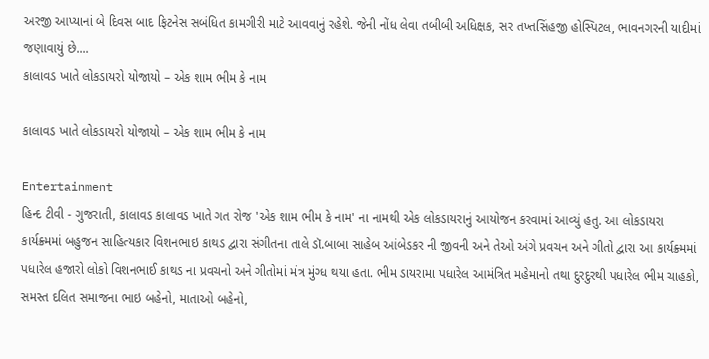અરજી આપ્યાનાં બે દિવસ બાદ ફિટનેસ સબંધિત કામગીરી માટે આવવાનું રહેશે. જેની નોંધ લેવા તબીબી અધિક્ષક, સર તખ્તસિંહજી હોસ્પિટલ, ભાવનગરની યાદીમાં જણાવાયું છે....
કાલાવડ ખાતે લોકડાયરો યોજાયો – એક શામ ભીમ કે નામ

કાલાવડ ખાતે લોકડાયરો યોજાયો – એક શામ ભીમ કે નામ

Entertainment
હિન્દ ટીવી - ગુજરાતી, કાલાવડ કાલાવડ ખાતે ગત રોજ 'એક શામ ભીમ કે નામ' ના નામથી એક લોકડાયરાનું આયોજન કરવામાં આવ્યું હતુ. આ લોકડાયરા કાર્યક્ર્મમાં બહુજન સાહિત્યકાર વિશનભાઇ કાથડ દ્વારા સંગીતના તાલે ડૉ.બાબા સાહેબ આંબેડકર ની જીવની અને તેઓ અંગે પ્રવચન અને ગીતો દ્વારા આ કાર્યક્ર્મમાં પધારેલ હજારો લોકો વિશનભાઈ કાથડ ના પ્રવચનો અને ગીતોમાં મંત્ર મુંગ્ધ થયા હતા. ભીમ ડાયરામા પધારેલ આમંત્રિત મહેમાનો તથા દુરદુરથી પધારેલ ભીમ ચાહકો, સમસ્ત દલિત સમાજના ભાઇ બહેનો, માતાઓ બહેનો,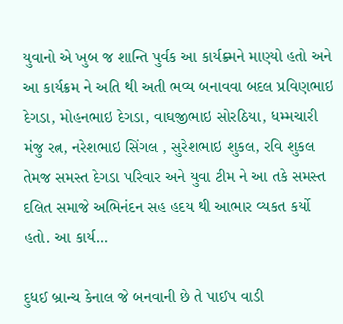યુવાનો એ ખુબ જ શાન્તિ પુર્વક આ કાર્યક્ર્મને માણ્યો હતો અને આ કાર્યક્રમ ને અતિ થી અતી ભવ્ય બનાવવા બદલ પ્રવિણભાઇ દેગડા, મોહનભાઇ દેગડા, વાઘજીભાઇ સોરઠિયા, ધમ્મચારી મંજુ રત્ન, નરેશભાઇ સિંગલ , સુરેશભાઇ શુકલ, રવિ શુકલ તેમજ સમસ્ત દેગડા પરિવાર અને યુવા ટીમ ને આ તકે સમસ્ત દલિત સમાજે અભિનંદન સહ હદય થી આભાર વ્યકત કર્યો હતો. આ કાર્ય...

દુધઈ બ્રાન્ચ કેનાલ જે બનવાની છે તે પાઈપ વાડી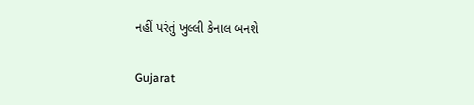નહીં પરંતું ખુલ્લી કેનાલ બનશે

Gujarat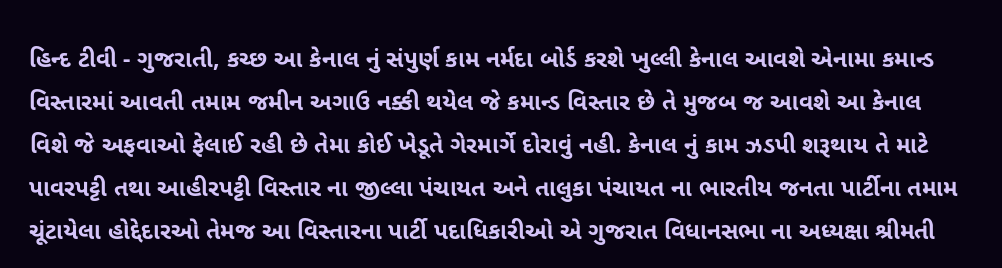હિન્દ ટીવી - ગુજરાતી, કચ્છ આ કેનાલ નું સંપુર્ણ કામ નર્મદા બોર્ડ કરશે ખુલ્લી કેનાલ આવશે એનામા કમાન્ડ વિસ્તારમાં આવતી તમામ જમીન અગાઉ નક્કી થયેલ જે કમાન્ડ વિસ્તાર છે તે મુજબ જ આવશે આ કેનાલ વિશે જે અફવાઓ ફેલાઈ રહી છે તેમા કોઈ ખેડૂતે ગેરમાર્ગે દોરાવું નહી. કેનાલ નું કામ ઝડપી શરૂથાય તે માટે પાવરપટ્ટી તથા આહીરપટ્ટી વિસ્તાર ના જીલ્લા પંચાયત અને તાલુકા પંચાયત ના ભારતીય જનતા પાર્ટીના તમામ ચૂંટાયેલા હોદ્દેદારઓ તેમજ આ વિસ્તારના પાર્ટી પદાધિકારીઓ એ ગુજરાત વિધાનસભા ના અધ્યક્ષા શ્રીમતી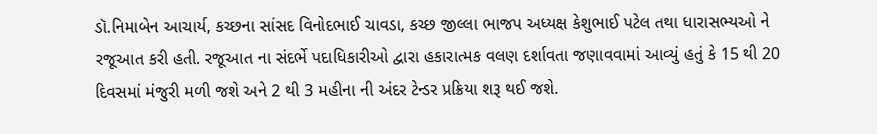ડૉ.નિમાબેન આચાર્ય, કચ્છના સાંસદ વિનોદભાઈ ચાવડા, કચ્છ જીલ્લા ભાજપ અધ્યક્ષ કેશુભાઈ પટેલ તથા ધારાસભ્યઓ ને રજૂઆત કરી હતી. રજૂઆત ના સંદર્ભે પદાધિકારીઓ દ્વારા હકારાત્મક વલણ દર્શાવતા જણાવવામાં આવ્યું હતું કે 15 થી 20 દિવસમાં મંજુરી મળી જશે અને 2 થી 3 મહીના ની અંદર ટેન્ડર પ્રક્રિયા શરૂ થઈ જશે.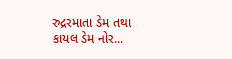રુદ્રરમાતા ડેમ તથા કાયલ ડેમ નોર...